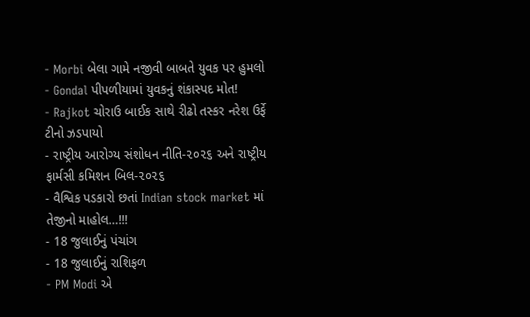- Morbi બેલા ગામે નજીવી બાબતે યુવક પર હુમલો
- Gondal પીપળીયામાં યુવકનું શંકાસ્પદ મોત!
- Rajkot ચોરાઉ બાઈક સાથે રીઢો તસ્કર નરેશ ઉર્ફે ટીનો ઝડપાયો
- રાષ્ટ્રીય આરોગ્ય સંશોધન નીતિ-૨૦૨૬ અને રાષ્ટ્રીય ફાર્મસી કમિશન બિલ-૨૦૨૬
- વૈશ્વિક પડકારો છતાં Indian stock market માં તેજીનો માહોલ…!!!
- 18 જુલાઈનું પંચાંગ
- 18 જુલાઈનું રાશિફળ
- PM Modi એ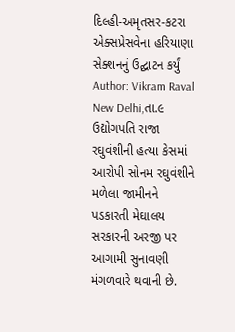દિલ્હી-અમૃતસર-કટરા એક્સપ્રેસવેના હરિયાણા સેક્શનનું ઉદ્ઘાટન કર્યું
Author: Vikram Raval
New Delhi,તા.૯ ઉદ્યોગપતિ રાજા રઘુવંશીની હત્યા કેસમાં આરોપી સોનમ રઘુવંશીને મળેલા જામીનને પડકારતી મેઘાલય સરકારની અરજી પર આગામી સુનાવણી મંગળવારે થવાની છે.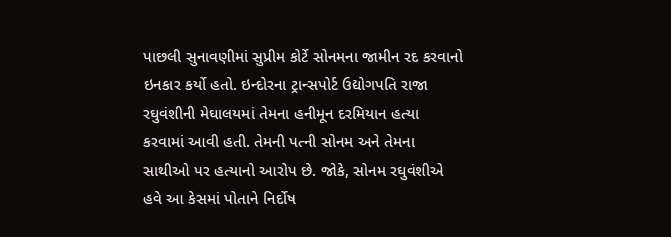પાછલી સુનાવણીમાં સુપ્રીમ કોર્ટે સોનમના જામીન રદ કરવાનો ઇનકાર કર્યો હતો. ઇન્દોરના ટ્રાન્સપોર્ટ ઉદ્યોગપતિ રાજા રઘુવંશીની મેઘાલયમાં તેમના હનીમૂન દરમિયાન હત્યા કરવામાં આવી હતી. તેમની પત્ની સોનમ અને તેમના સાથીઓ પર હત્યાનો આરોપ છે. જોકે, સોનમ રઘુવંશીએ હવે આ કેસમાં પોતાને નિર્દોષ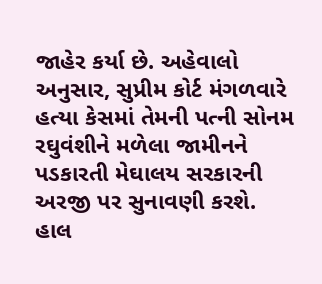જાહેર કર્યા છે. અહેવાલો અનુસાર, સુપ્રીમ કોર્ટ મંગળવારે હત્યા કેસમાં તેમની પત્ની સોનમ રઘુવંશીને મળેલા જામીનને પડકારતી મેઘાલય સરકારની અરજી પર સુનાવણી કરશે. હાલ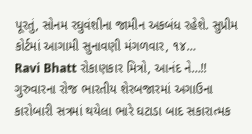પૂરતું, સોનમ રઘુવંશીના જામીન અકબંધ રહેશે. સુપ્રીમ કોર્ટમાં આગામી સુનાવણી મંગળવાર, ૧૪…
Ravi Bhatt રોકાણકાર મિત્રો, આનંદ ને…!! ગુરુવારના રોજ ભારતીય શેરબજારમાં અગાઉના કારોબારી સત્રમાં થયેલા ભારે ઘટાડા બાદ સકારાત્મક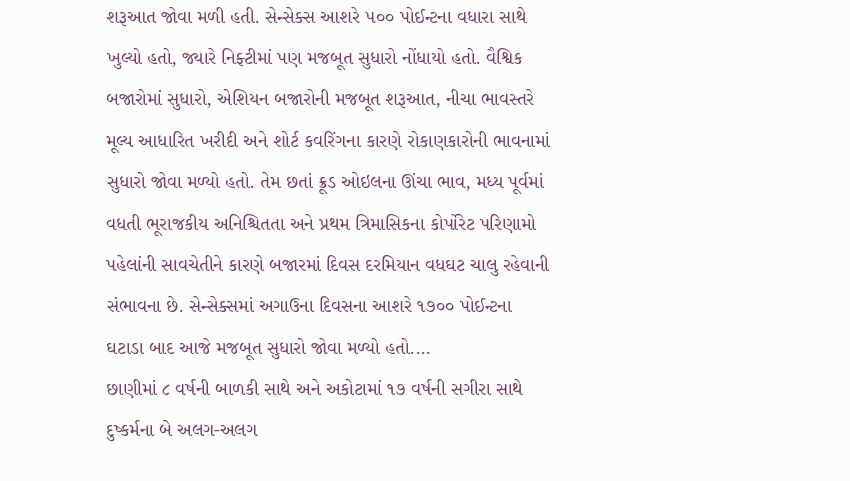શરૂઆત જોવા મળી હતી. સેન્સેક્સ આશરે ૫૦૦ પોઈન્ટના વધારા સાથે ખુલ્યો હતો, જ્યારે નિફ્ટીમાં પણ મજબૂત સુધારો નોંધાયો હતો. વૈશ્વિક બજારોમાં સુધારો, એશિયન બજારોની મજબૂત શરૂઆત, નીચા ભાવસ્તરે મૂલ્ય આધારિત ખરીદી અને શોર્ટ કવરિંગના કારણે રોકાણકારોની ભાવનામાં સુધારો જોવા મળ્યો હતો. તેમ છતાં ક્રૂડ ઓઇલના ઊંચા ભાવ, મધ્ય પૂર્વમાં વધતી ભૂરાજકીય અનિશ્ચિતતા અને પ્રથમ ત્રિમાસિકના કોર્પોરેટ પરિણામો પહેલાંની સાવચેતીને કારણે બજારમાં દિવસ દરમિયાન વધઘટ ચાલુ રહેવાની સંભાવના છે. સેન્સેક્સમાં અગાઉના દિવસના આશરે ૧૭૦૦ પોઈન્ટના ઘટાડા બાદ આજે મજબૂત સુધારો જોવા મળ્યો હતો.…
છાણીમાં ૮ વર્ષની બાળકી સાથે અને અકોટામાં ૧૭ વર્ષની સગીરા સાથે દુષ્કર્મના બે અલગ-અલગ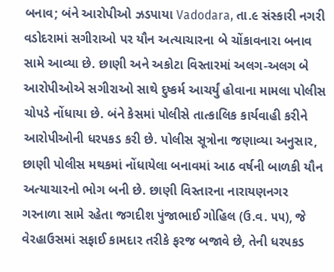બનાવ; બંને આરોપીઓ ઝડપાયા Vadodara, તા.૯ સંસ્કારી નગરી વડોદરામાં સગીરાઓ પર યૌન અત્યાચારના બે ચોંકાવનારા બનાવ સામે આવ્યા છે. છાણી અને અકોટા વિસ્તારમાં અલગ-અલગ બે આરોપીઓએ સગીરાઓ સાથે દુષ્કર્મ આચર્યું હોવાના મામલા પોલીસ ચોપડે નોંધાયા છે. બંને કેસમાં પોલીસે તાત્કાલિક કાર્યવાહી કરીને આરોપીઓની ધરપકડ કરી છે. પોલીસ સૂત્રોના જણાવ્યા અનુસાર, છાણી પોલીસ મથકમાં નોંધાયેલા બનાવમાં આઠ વર્ષની બાળકી યૌન અત્યાચારનો ભોગ બની છે. છાણી વિસ્તારના નારાયણનગર ગરનાળા સામે રહેતા જગદીશ પુંજાભાઈ ગોહિલ (ઉ.વ. ૫૫), જે વેરહાઉસમાં સફાઈ કામદાર તરીકે ફરજ બજાવે છે, તેની ધરપકડ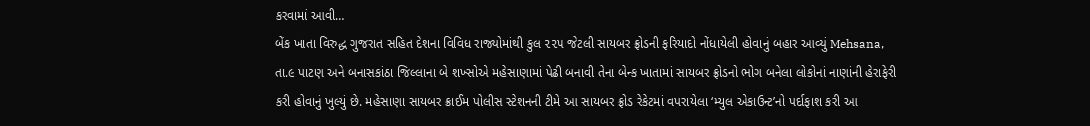કરવામાં આવી…
બેંક ખાતા વિરુદ્ધ ગુજરાત સહિત દેશના વિવિધ રાજ્યોમાંથી કુલ ૨૨૫ જેટલી સાયબર ફ્રોડની ફરિયાદો નોંધાયેલી હોવાનું બહાર આવ્યું Mehsana, તા.૯ પાટણ અને બનાસકાંઠા જિલ્લાના બે શખ્સોએ મહેસાણામાં પેઢી બનાવી તેના બેન્ક ખાતામાં સાયબર ફ્રોડનો ભોગ બનેલા લોકોનાં નાણાંની હેરાફેરી કરી હોવાનું ખુલ્યું છે. મહેસાણા સાયબર ક્રાઈમ પોલીસ સ્ટેશનની ટીમે આ સાયબર ફ્રોડ રેકેટમાં વપરાયેલા ‘મ્યુલ એકાઉન્ટ’નો પર્દાફાશ કરી આ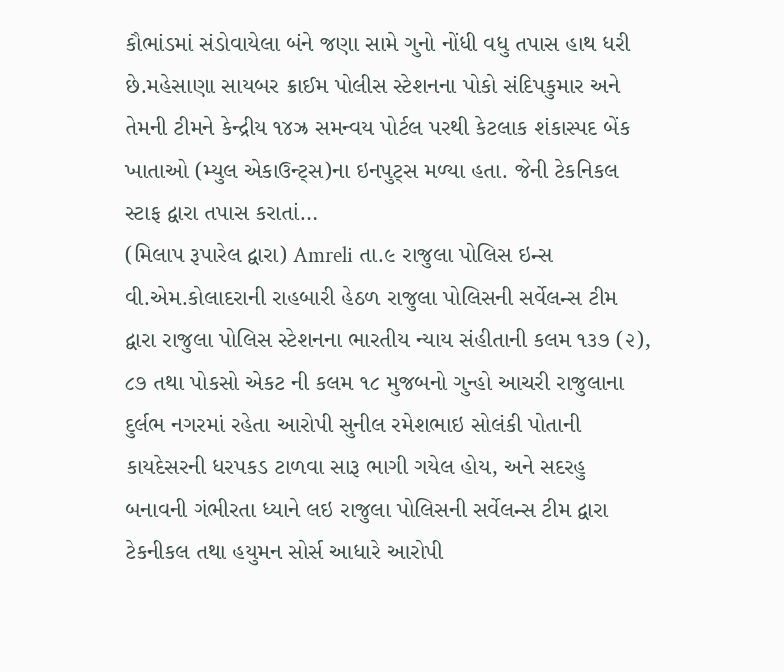કૌભાંડમાં સંડોવાયેલા બંને જણા સામે ગુનો નોંધી વધુ તપાસ હાથ ધરી છે.મહેસાણા સાયબર ક્રાઈમ પોલીસ સ્ટેશનના પોકો સંદિપકુમાર અને તેમની ટીમને કેન્દ્રીય ૧૪ઝ્ર સમન્વય પોર્ટલ પરથી કેટલાક શંકાસ્પદ બેંક ખાતાઓ (મ્યુલ એકાઉન્ટ્સ)ના ઇનપુટ્સ મળ્યા હતા. જેની ટેકનિકલ સ્ટાફ દ્વારા તપાસ કરાતાં…
(મિલાપ રૂપારેલ દ્વારા) Amreli તા.૯ રાજુલા પોલિસ ઇન્સ વી.એમ.કોલાદરાની રાહબારી હેઠળ રાજુલા પોલિસની સર્વેલન્સ ટીમ દ્વારા રાજુલા પોલિસ સ્ટેશનના ભારતીય ન્યાય સંહીતાની કલમ ૧૩૭ (૨), ૮૭ તથા પોકસો એકટ ની કલમ ૧૮ મુજબનો ગુન્હો આચરી રાજુલાના દુર્લભ નગરમાં રહેતા આરોપી સુનીલ રમેશભાઇ સોલંકી પોતાની કાયદેસરની ધરપકડ ટાળવા સારૂ ભાગી ગયેલ હોય, અને સદરહુ બનાવની ગંભીરતા ધ્યાને લઇ રાજુલા પોલિસની સર્વેલન્સ ટીમ દ્વારા ટેકનીકલ તથા હયુમન સોર્સ આધારે આરોપી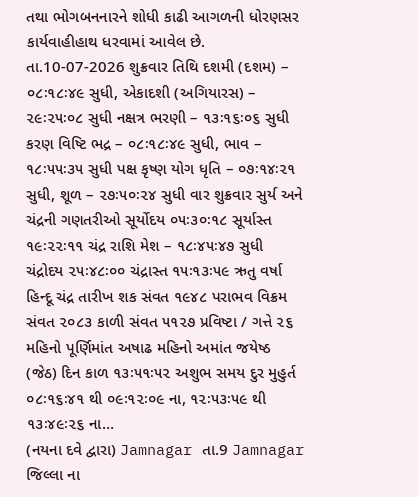તથા ભોગબનનારને શોધી કાઢી આગળની ધોરણસર કાર્યવાહીહાથ ધરવામાં આવેલ છે.
તા.10-07-2026 શુક્રવાર તિથિ દશમી (દશમ) – ૦૮ઃ૧૮ઃ૪૯ સુધી, એકાદશી (અગિયારસ) – ૨૯ઃ૨૫ઃ૦૮ સુધી નક્ષત્ર ભરણી – ૧૩ઃ૧૬ઃ૦૬ સુધી કરણ વિષ્ટિ ભદ્ર – ૦૮ઃ૧૮ઃ૪૯ સુધી, ભાવ – ૧૮ઃ૫૫ઃ૩૫ સુધી પક્ષ કૃષ્ણ યોગ ધૃતિ – ૦૭ઃ૧૪ઃ૨૧ સુધી, શૂળ – ૨૭ઃ૫૦ઃ૨૪ સુધી વાર શુક્રવાર સુર્ય અને ચંદ્રની ગણતરીઓ સૂર્યોદય ૦૫ઃ૩૦ઃ૧૮ સૂર્યાસ્ત ૧૯ઃ૨૨ઃ૧૧ ચંદ્ર રાશિ મેશ – ૧૮ઃ૪૫ઃ૪૭ સુધી ચંદ્રોદય ૨૫ઃ૪૮ઃ૦૦ ચંદ્રાસ્ત ૧૫ઃ૧૩ઃ૫૯ ઋતુ વર્ષા હિન્દૂ ચંદ્ર તારીખ શક સંવત ૧૯૪૮ પરાભવ વિક્રમ સંવત ૨૦૮૩ કાળી સંવત ૫૧૨૭ પ્રવિષ્ટા / ગત્તે ૨૬ મહિનો પૂર્ણિમાંત અષાઢ મહિનો અમાંત જયેષ્ઠ (જેઠ) દિન કાળ ૧૩ઃ૫૧ઃ૫૨ અશુભ સમય દુર મુહુર્ત ૦૮ઃ૧૬ઃ૪૧ થી ૦૯ઃ૧૨ઃ૦૯ ના, ૧૨ઃ૫૩ઃ૫૯ થી ૧૩ઃ૪૯ઃ૨૬ ના…
(નયના દવે દ્વારા) Jamnagar તા.9 Jamnagar જિલ્લા ના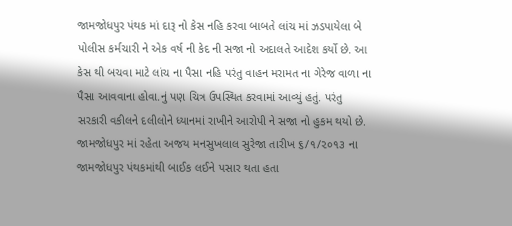જામજોધપુર પંથક માં દારૂ નો કેસ નહિ કરવા બાબતે લાંચ માં ઝડપાયેલા બે પોલીસ કર્મચારી ને એક વર્ષ ની કેદ ની સજા નો અદાલતે આદેશ કર્યો છે. આ કેસ થી બચવા માટે લાંચ ના પૈસા નહિ પરંતુ વાહન મરામત ના ગેરેજ વાળા ના પૈસા આવવાના હોવા.નું પણ ચિત્ર ઉપસ્થિત કરવામાં આવ્યું હતું. પરંતુ સરકારી વકીલને દલીલોને ધ્યાનમાં રાખીને આરોપી ને સજા નો હુકમ થયો છે. જામજોધપુર માં રહેતા અજય મનસુખલાલ સુરેજા તારીખ ૬/૧/૨૦૧૩ ના જામજોધપુર પંથકમાંથી બાઈક લઈને પસાર થતા હતા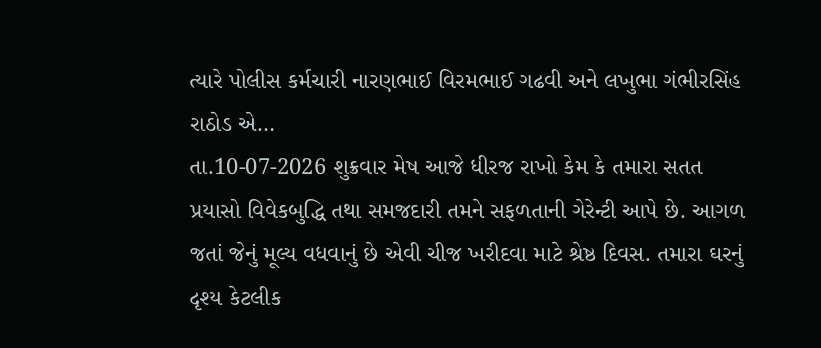ત્યારે પોલીસ કર્મચારી નારણભાઈ વિરમભાઈ ગઢવી અને લખુભા ગંભીરસિંહ રાઠોડ એ…
તા.10-07-2026 શુક્રવાર મેષ આજે ધીરજ રાખો કેમ કે તમારા સતત પ્રયાસો વિવેકબુદ્ધિ તથા સમજદારી તમને સફળતાની ગેરેન્ટી આપે છે. આગળ જતાં જેનું મૂલ્ય વધવાનું છે એવી ચીજ ખરીદવા માટે શ્રેષ્ઠ દિવસ. તમારા ઘરનું દૃશ્ય કેટલીક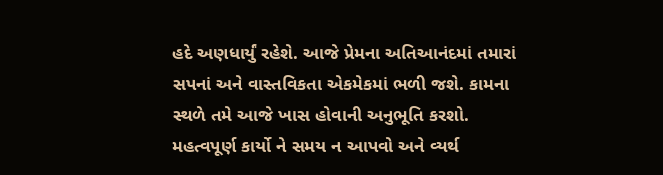હદે અણધાર્યું રહેશે. આજે પ્રેમના અતિઆનંદમાં તમારાં સપનાં અને વાસ્તવિકતા એકમેકમાં ભળી જશે. કામના સ્થળે તમે આજે ખાસ હોવાની અનુભૂતિ કરશો. મહત્વપૂર્ણ કાર્યો ને સમય ન આપવો અને વ્યર્થ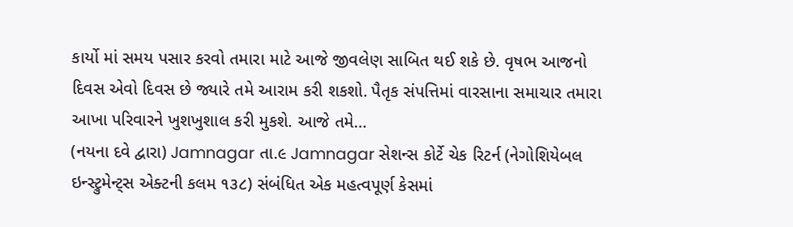કાર્યો માં સમય પસાર કરવો તમારા માટે આજે જીવલેણ સાબિત થઈ શકે છે. વૃષભ આજનો દિવસ એવો દિવસ છે જ્યારે તમે આરામ કરી શકશો. પૈતૃક સંપત્તિમાં વારસાના સમાચાર તમારા આખા પરિવારને ખુશખુશાલ કરી મુકશે. આજે તમે…
(નયના દવે દ્વારા) Jamnagar તા.૯ Jamnagar સેશન્સ કોર્ટે ચેક રિટર્ન (નેગોશિયેબલ ઇન્સ્ટ્રુમેન્ટ્સ એક્ટની કલમ ૧૩૮) સંબંધિત એક મહત્વપૂર્ણ કેસમાં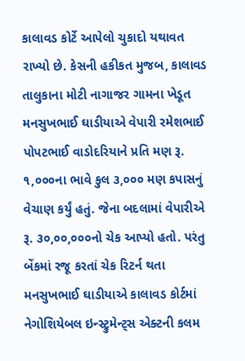કાલાવડ કોર્ટે આપેલો ચુકાદો યથાવત રાખ્યો છે. કેસની હકીકત મુજબ, કાલાવડ તાલુકાના મોટી નાગાજર ગામના ખેડૂત મનસુખભાઈ ઘાડીયાએ વેપારી રમેશભાઈ પોપટભાઈ વાડોદરિયાને પ્રતિ મણ રૂ. ૧,૦૦૦ના ભાવે કુલ ૩,૦૦૦ મણ કપાસનું વેચાણ કર્યું હતું. જેના બદલામાં વેપારીએ રૂ. ૩૦,૦૦,૦૦૦નો ચેક આપ્યો હતો. પરંતુ બેંકમાં રજૂ કરતાં ચેક રિટર્ન થતા મનસુખભાઈ ઘાડીયાએ કાલાવડ કોર્ટમાં નેગોશિયેબલ ઇન્સ્ટ્રુમેન્ટ્સ એક્ટની કલમ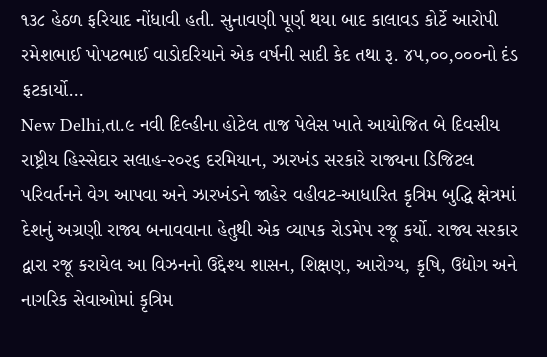૧૩૮ હેઠળ ફરિયાદ નોંધાવી હતી. સુનાવણી પૂર્ણ થયા બાદ કાલાવડ કોર્ટે આરોપી રમેશભાઈ પોપટભાઈ વાડોદરિયાને એક વર્ષની સાદી કેદ તથા રૂ. ૪૫,૦૦,૦૦૦નો દંડ ફટકાર્યો…
New Delhi,તા.૯ નવી દિલ્હીના હોટેલ તાજ પેલેસ ખાતે આયોજિત બે દિવસીય રાષ્ટ્રીય હિસ્સેદાર સલાહ-૨૦૨૬ દરમિયાન, ઝારખંડ સરકારે રાજ્યના ડિજિટલ પરિવર્તનને વેગ આપવા અને ઝારખંડને જાહેર વહીવટ-આધારિત કૃત્રિમ બુદ્ધિ ક્ષેત્રમાં દેશનું અગ્રણી રાજ્ય બનાવવાના હેતુથી એક વ્યાપક રોડમેપ રજૂ કર્યો. રાજ્ય સરકાર દ્વારા રજૂ કરાયેલ આ વિઝનનો ઉદ્દેશ્ય શાસન, શિક્ષણ, આરોગ્ય, કૃષિ, ઉદ્યોગ અને નાગરિક સેવાઓમાં કૃત્રિમ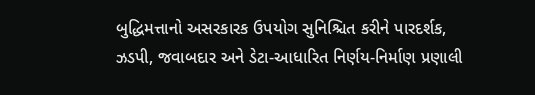બુદ્ધિમત્તાનો અસરકારક ઉપયોગ સુનિશ્ચિત કરીને પારદર્શક, ઝડપી, જવાબદાર અને ડેટા-આધારિત નિર્ણય-નિર્માણ પ્રણાલી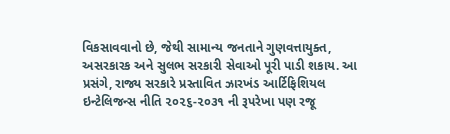વિકસાવવાનો છે, જેથી સામાન્ય જનતાને ગુણવત્તાયુક્ત, અસરકારક અને સુલભ સરકારી સેવાઓ પૂરી પાડી શકાય. આ પ્રસંગે, રાજ્ય સરકારે પ્રસ્તાવિત ઝારખંડ આર્ટિફિશિયલ ઇન્ટેલિજન્સ નીતિ ૨૦૨૬-૨૦૩૧ ની રૂપરેખા પણ રજૂ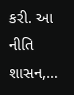કરી. આ નીતિ શાસન,…